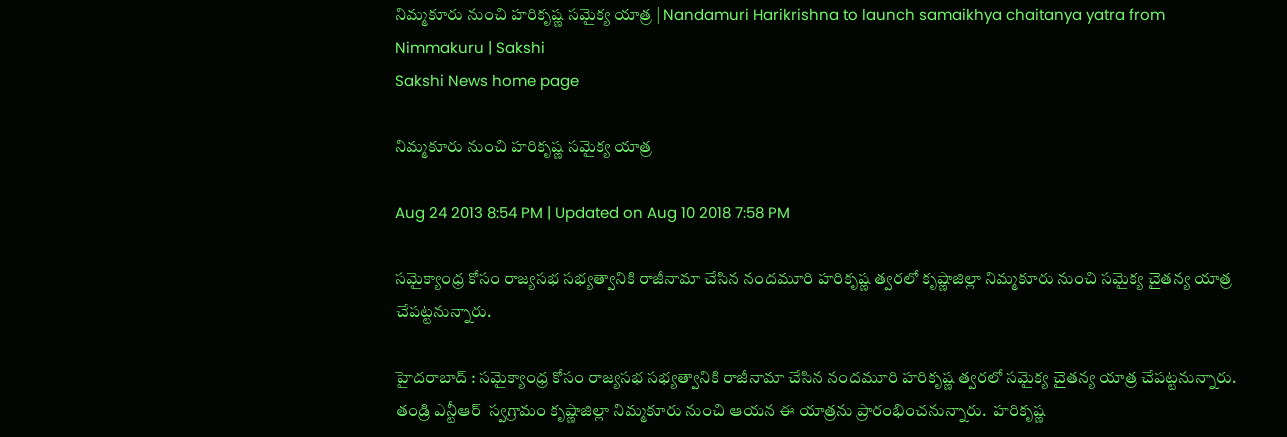నిమ్మకూరు నుంచి హరికృష్ణ సమైక్య యాత్ర | Nandamuri Harikrishna to launch samaikhya chaitanya yatra from Nimmakuru | Sakshi
Sakshi News home page

నిమ్మకూరు నుంచి హరికృష్ణ సమైక్య యాత్ర

Aug 24 2013 8:54 PM | Updated on Aug 10 2018 7:58 PM

సమైక్యాంధ్ర కోసం రాజ్యసభ సభ్యత్వానికి రాజీనామా చేసిన నందమూరి హరికృష్ణ త్వరలో కృష్ణాజిల్లా నిమ్మకూరు నుంచి సమైక్య చైతన్య యాత్ర చేపట్టనున్నారు.

హైదరాబాద్ : సమైక్యాంధ్ర కోసం రాజ్యసభ సభ్యత్వానికి రాజీనామా చేసిన నందమూరి హరికృష్ణ త్వరలో సమైక్య చైతన్య యాత్ర చేపట్టనున్నారు. తండ్రి ఎన్టీఆర్  స్వగ్రామం కృష్ణాజిల్లా నిమ్మకూరు నుంచి ఆయన ఈ యాత్రను ప్రారంభించనున్నారు.  హరికృష్ణ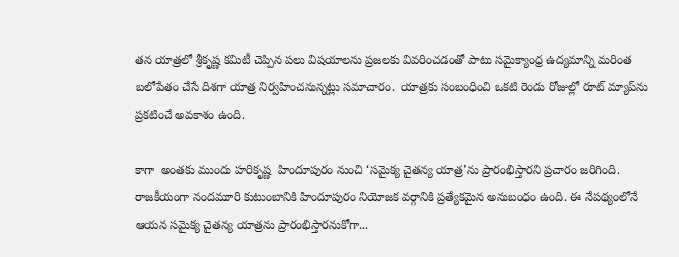తన యాత్రలో శ్రీకృష్ణ కమిటీ చెప్పిన పలు విషయాలను ప్రజలకు వివరించడంతో పాటు సమైక్యాంధ్ర ఉద్యమాన్ని మరింత బలోపేతం చేసే దిశగా యాత్ర నిర్వహించనున్నట్లు సమాచారం.  యాత్రకు సంబంధించి ఒకటి రెండు రోజుల్లో రూట్ మ్యాప్‌ను ప్రకటించే అవకాశం ఉంది.

కాగా  అంతకు ముందు హరికృష్ణ  హిందూపురం నుంచి ‘సమైక్య చైతన్య యాత్ర’ను ప్రారంభిస్తారని ప్రచారం జరిగింది. రాజకీయంగా నందమూరి కుటుంబానికి హిందూపురం నియోజక వర్గానికి ప్రత్యేకమైన అనుబంధం ఉంది. ఈ నేపథ్యంలోనే ఆయన సమైక్య చైతన్య యాత్రను ప్రారంభిస్తారనుకోగా...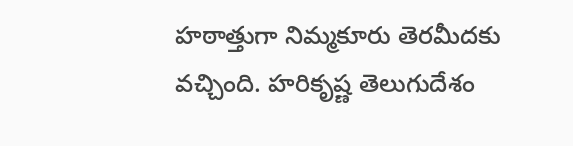హఠాత్తుగా నిమ్మకూరు తెరమీదకు వచ్చింది. హరికృష్ణ తెలుగుదేశం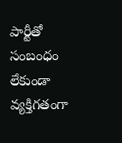పార్టీతో సంబంధం లేకుండా వ్యక్తిగతంగా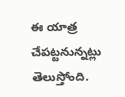ఈ యాత్ర చేపట్టనున్నట్లు తెలుస్తోంది.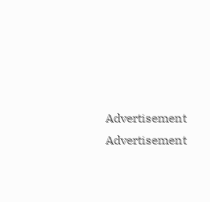Advertisement
Advertisement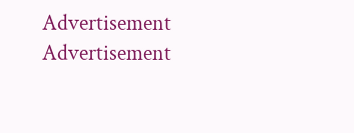Advertisement
Advertisement